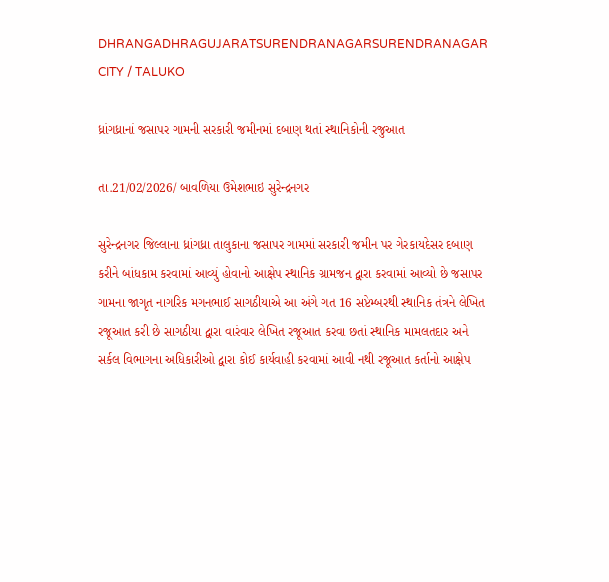DHRANGADHRAGUJARATSURENDRANAGARSURENDRANAGAR CITY / TALUKO

ધ્રાંગધ્રાનાં જસાપર ગામની સરકારી જમીનમાં દબાણ થતાં સ્થાનિકોની રજુઆત

તા.21/02/2026/ બાવળિયા ઉમેશભાઇ સુરેન્દ્રનગર

સુરેન્દ્રનગર જિલ્લાના ધ્રાંગધ્રા તાલુકાના જસાપર ગામમાં સરકારી જમીન પર ગેરકાયદેસર દબાણ કરીને બાંધકામ કરવામાં આવ્યું હોવાનો આક્ષેપ સ્થાનિક ગ્રામજન દ્વારા કરવામાં આવ્યો છે જસાપર ગામના જાગૃત નાગરિક મગનભાઈ સાગઠીયાએ આ અંગે ગત 16 સપ્ટેમ્બરથી સ્થાનિક તંત્રને લેખિત રજૂઆત કરી છે સાગઠીયા દ્વારા વારંવાર લેખિત રજૂઆત કરવા છતાં સ્થાનિક મામલતદાર અને સર્કલ વિભાગના અધિકારીઓ દ્વારા કોઈ કાર્યવાહી કરવામાં આવી નથી રજૂઆત કર્તાનો આક્ષેપ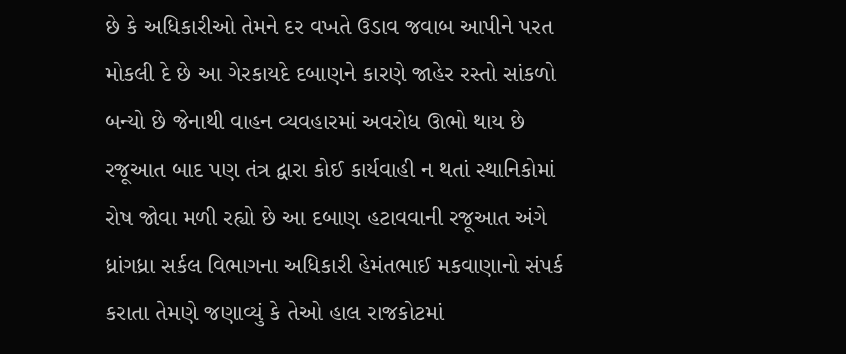છે કે અધિકારીઓ તેમને દર વખતે ઉડાવ જવાબ આપીને પરત મોકલી દે છે આ ગેરકાયદે દબાણને કારણે જાહેર રસ્તો સાંકળો બન્યો છે જેનાથી વાહન વ્યવહારમાં અવરોધ ઊભો થાય છે રજૂઆત બાદ પણ તંત્ર દ્વારા કોઈ કાર્યવાહી ન થતાં સ્થાનિકોમાં રોષ જોવા મળી રહ્યો છે આ દબાણ હટાવવાની રજૂઆત અંગે ધ્રાંગધ્રા સર્કલ વિભાગના અધિકારી હેમંતભાઈ મકવાણાનો સંપર્ક કરાતા તેમણે જણાવ્યું કે તેઓ હાલ રાજકોટમાં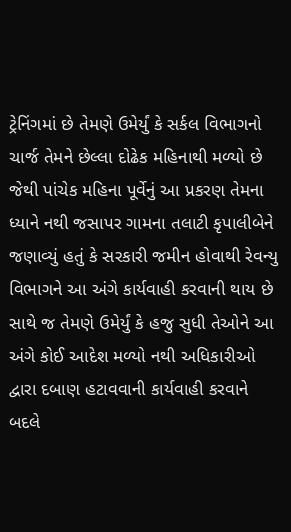ટ્રેનિંગમાં છે તેમણે ઉમેર્યું કે સર્કલ વિભાગનો ચાર્જ તેમને છેલ્લા દોઢેક મહિનાથી મળ્યો છે જેથી પાંચેક મહિના પૂર્વેનું આ પ્રકરણ તેમના ધ્યાને નથી જસાપર ગામના તલાટી કૃપાલીબેને જણાવ્યું હતું કે સરકારી જમીન હોવાથી રેવન્યુ વિભાગને આ અંગે કાર્યવાહી કરવાની થાય છે સાથે જ તેમણે ઉમેર્યું કે હજુ સુધી તેઓને આ અંગે કોઈ આદેશ મળ્યો નથી અધિકારીઓ દ્વારા દબાણ હટાવવાની કાર્યવાહી કરવાને બદલે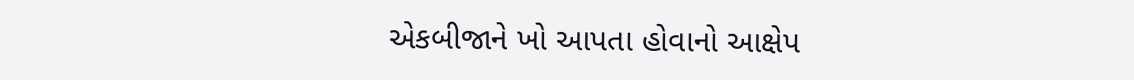એકબીજાને ખો આપતા હોવાનો આક્ષેપ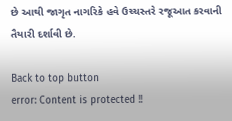છે આથી જાગૃત નાગરિકે હવે ઉચ્ચસ્તરે રજૂઆત કરવાની તૈયારી દર્શાવી છે.

Back to top button
error: Content is protected !!